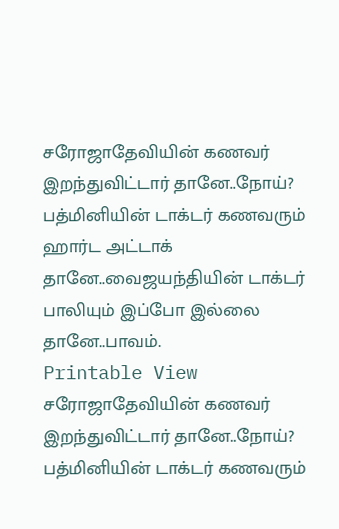சரோஜாதேவியின் கணவர் இறந்துவிட்டார் தானே..நோய்? பத்மினியின் டாக்டர் கணவரும் ஹார்ட அட்டாக் தானே..வைஜயந்தியின் டாக்டர் பாலியும் இப்போ இல்லை தானே..பாவம்.
Printable View
சரோஜாதேவியின் கணவர் இறந்துவிட்டார் தானே..நோய்? பத்மினியின் டாக்டர் கணவரும்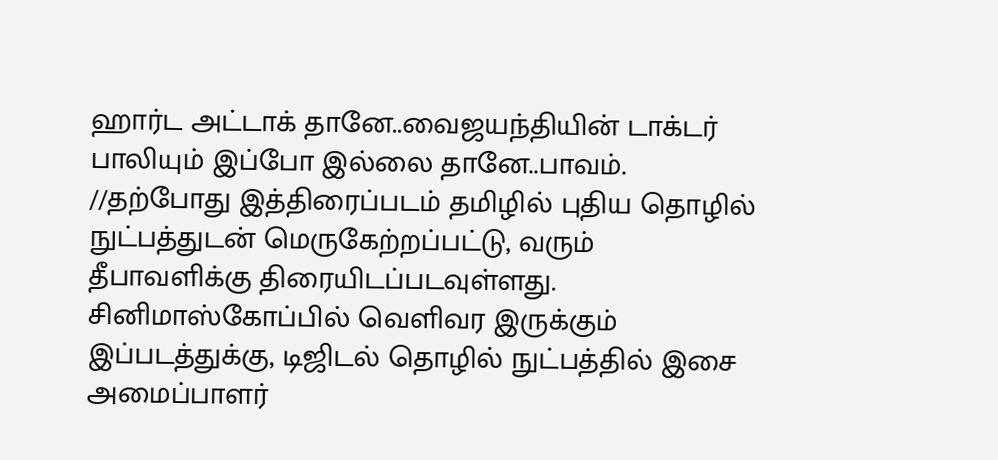ஹார்ட அட்டாக் தானே..வைஜயந்தியின் டாக்டர் பாலியும் இப்போ இல்லை தானே..பாவம்.
//தற்போது இத்திரைப்படம் தமிழில் புதிய தொழில் நுட்பத்துடன் மெருகேற்றப்பட்டு, வரும் தீபாவளிக்கு திரையிடப்படவுள்ளது. சினிமாஸ்கோப்பில் வெளிவர இருக்கும் இப்படத்துக்கு, டிஜிடல் தொழில் நுட்பத்தில் இசை அமைப்பாளர்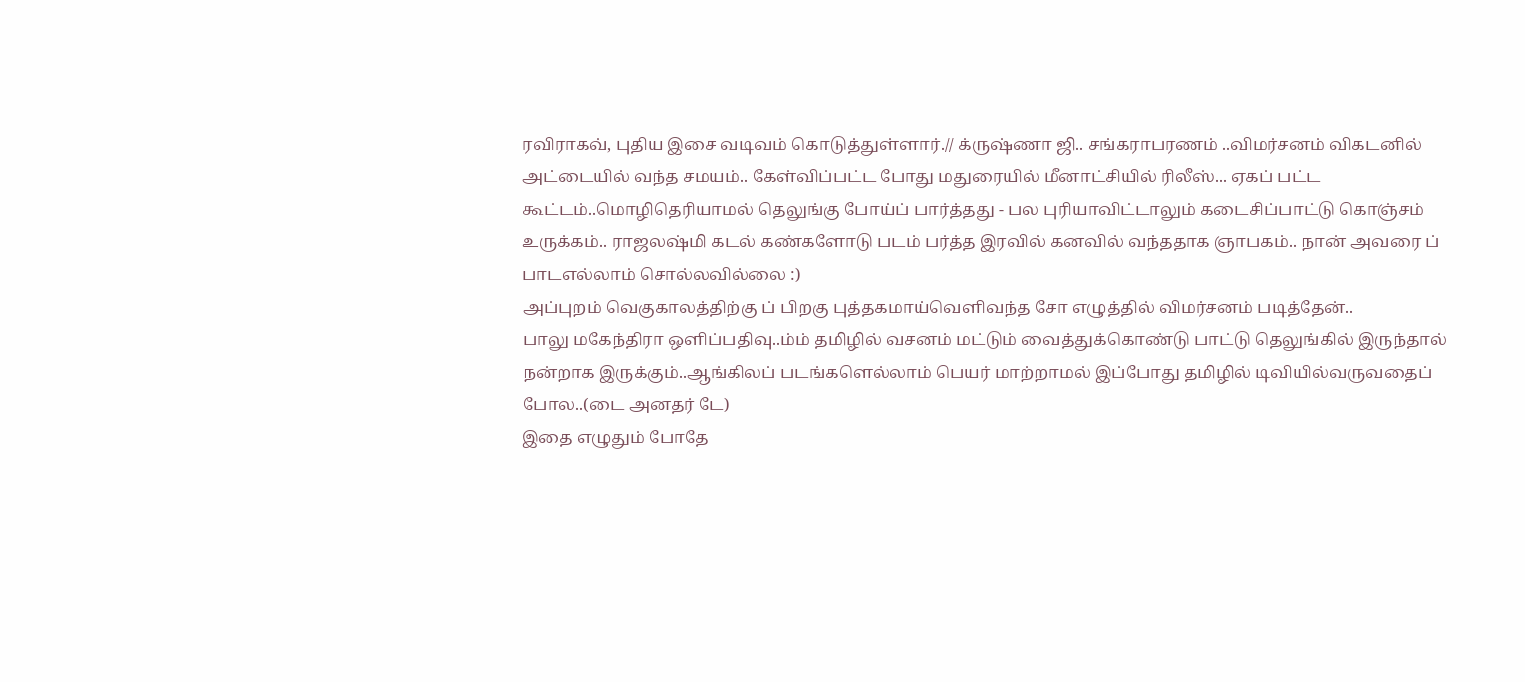ரவிராகவ், புதிய இசை வடிவம் கொடுத்துள்ளார்.// க்ருஷ்ணா ஜி.. சங்கராபரணம் ..விமர்சனம் விகடனில் அட்டையில் வந்த சமயம்.. கேள்விப்பட்ட போது மதுரையில் மீனாட்சியில் ரிலீஸ்... ஏகப் பட்ட கூட்டம்..மொழிதெரியாமல் தெலுங்கு போய்ப் பார்த்தது - பல புரியாவிட்டாலும் கடைசிப்பாட்டு கொஞ்சம் உருக்கம்.. ராஜலஷ்மி கடல் கண்களோடு படம் பர்த்த இரவில் கனவில் வந்ததாக ஞாபகம்.. நான் அவரை ப் பாடஎல்லாம் சொல்லவில்லை :)
அப்புறம் வெகுகாலத்திற்கு ப் பிறகு புத்தகமாய்வெளிவந்த சோ எழுத்தில் விமர்சனம் படித்தேன்..
பாலு மகேந்திரா ஒளிப்பதிவு..ம்ம் தமிழில் வசனம் மட்டும் வைத்துக்கொண்டு பாட்டு தெலுங்கில் இருந்தால் நன்றாக இருக்கும்..ஆங்கிலப் படங்களெல்லாம் பெயர் மாற்றாமல் இப்போது தமிழில் டிவியில்வருவதைப் போல..(டை அனதர் டே)
இதை எழுதும் போதே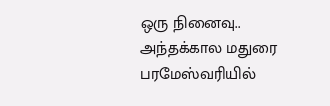ஒரு நினைவு.. அந்தக்கால மதுரை பரமேஸ்வரியில்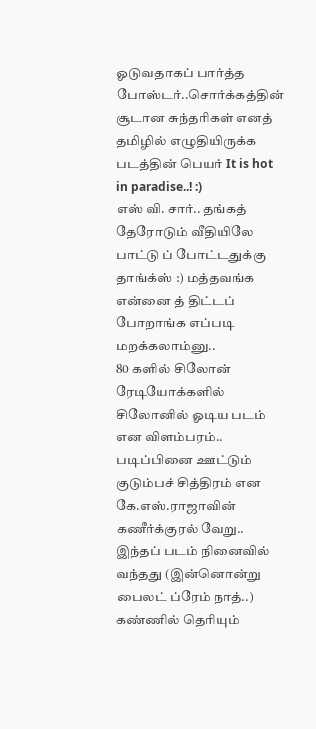ஓடுவதாகப் பார்த்த போஸ்டர்..சொர்க்கத்தின் சூடான சுந்தரிகள் எனத் தமிழில் எழுதியிருக்க படத்தின் பெயர் It is hot in paradise..! :)
எஸ் வி. சார்.. தங்கத் தேரோடும் வீதியிலே பாட்டு ப் போட்டதுக்கு தாங்க்ஸ் :) மத்தவங்க என்னை த் திட்டப் போறாங்க எப்படி மறக்கலாம்னு..
80 களில் சிலோன் ரேடியோக்களில் சிலோனில் ஓடிய படம் என விளம்பரம்.. படிப்பினை ஊட்டும் குடும்பச் சித்திரம் என கே.எஸ்.ராஜாவின் கணீர்க்குரல் வேறு.. இந்தப் படம் நினைவில் வந்தது (இன்னொன்று பைலட் ப்ரேம் நாத்..) கண்ணில் தெரியும்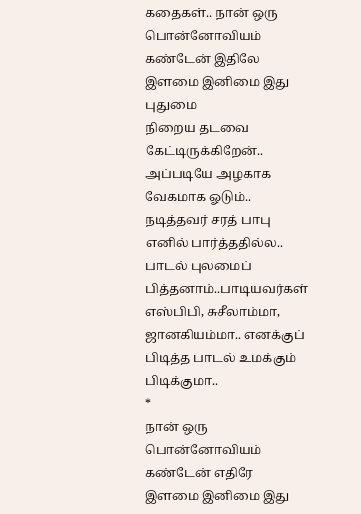கதைகள்.. நான் ஒரு பொன்னோவியம் கண்டேன் இதிலே இளமை இனிமை இது புதுமை
நிறைய தடவை கேட்டிருக்கிறேன்.. அப்படியே அழகாக வேகமாக ஓடும்.. நடித்தவர் சரத் பாபு எனில் பார்த்ததில்ல.. பாடல் புலமைப் பித்தனாம்..பாடியவர்கள் எஸ்பிபி, சுசீலாம்மா, ஜானகியம்மா.. எனக்குப் பிடித்த பாடல் உமக்கும் பிடிக்குமா..
*
நான் ஒரு பொன்னோவியம் கண்டேன் எதிரே
இளமை இனிமை இது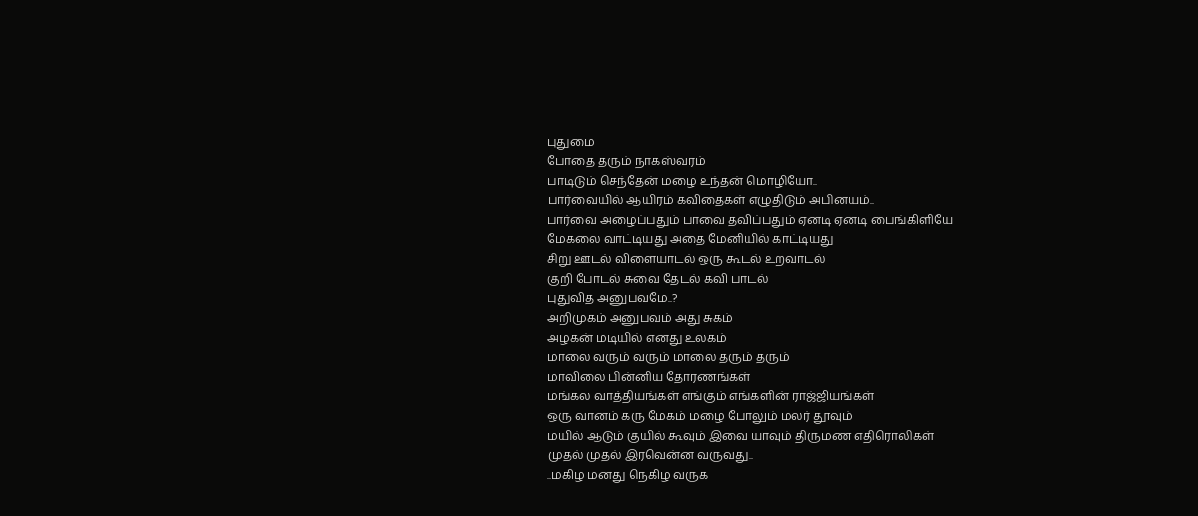புதுமை
போதை தரும் நாகஸ்வரம்
பாடிடும் செந்தேன் மழை உந்தன் மொழியோ..
பார்வையில் ஆயிரம் கவிதைகள் எழுதிடும் அபினயம்..
பார்வை அழைப்பதும் பாவை தவிப்பதும் ஏனடி ஏனடி பைங்கிளியே
மேகலை வாட்டியது அதை மேனியில் காட்டியது
சிறு ஊடல் விளையாடல் ஒரு கூடல் உறவாடல்
குறி போடல் சுவை தேடல் கவி பாடல்
புதுவித அனுபவமே..?
அறிமுகம் அனுபவம் அது சுகம்
அழகன் மடியில் எனது உலகம்
மாலை வரும் வரும் மாலை தரும் தரும்
மாவிலை பின்னிய தோரணங்கள்
மங்கல வாத்தியங்கள் எங்கும் எங்களின் ராஜ்ஜியங்கள்
ஒரு வானம் கரு மேகம் மழை போலும் மலர் தூவும்
மயில் ஆடும் குயில் கூவும் இவை யாவும் திருமண எதிரொலிகள்
முதல் முதல் இரவென்ன வருவது..
..மகிழ மனது நெகிழ வருக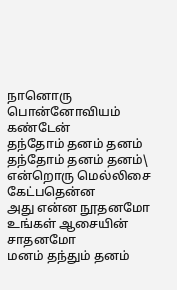நானொரு பொன்னோவியம் கண்டேன்
தந்தோம் தனம் தனம் தந்தோம் தனம் தனம்\
என்றொரு மெல்லிசை கேட்பதென்ன
அது என்ன நூதனமோ
உங்கள் ஆசையின் சாதனமோ
மனம் தந்தும் தனம்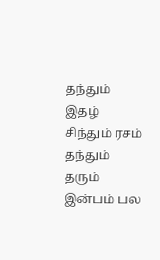தந்தும்
இதழ் சிந்தும் ரசம் தந்தும்
தரும் இன்பம் பல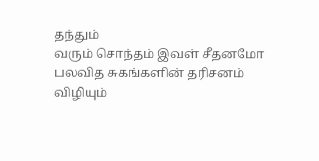தந்தும்
வரும் சொந்தம் இவள் சீதனமோ
பலவித சுகங்களின் தரிசனம்
விழியும்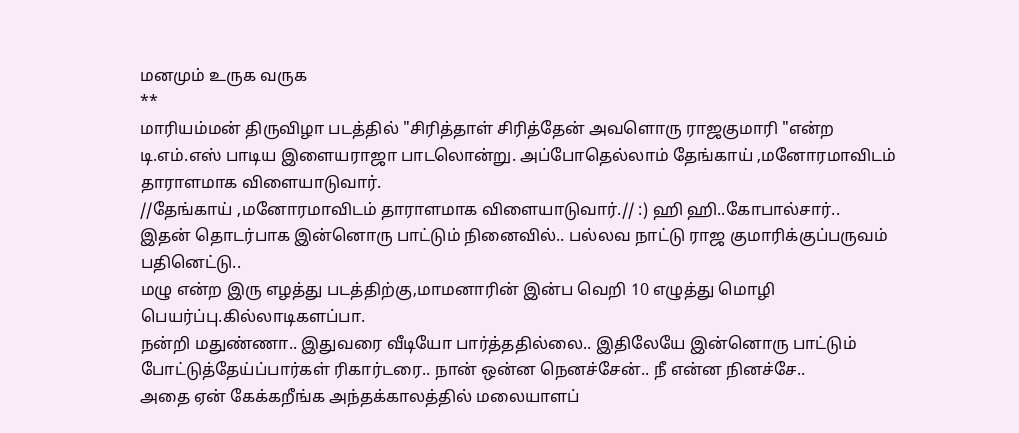மனமும் உருக வருக
**
மாரியம்மன் திருவிழா படத்தில் "சிரித்தாள் சிரித்தேன் அவளொரு ராஜகுமாரி "என்ற டி.எம்.எஸ் பாடிய இளையராஜா பாடலொன்று. அப்போதெல்லாம் தேங்காய் ,மனோரமாவிடம் தாராளமாக விளையாடுவார்.
//தேங்காய் ,மனோரமாவிடம் தாராளமாக விளையாடுவார்.// :) ஹி ஹி..கோபால்சார்..
இதன் தொடர்பாக இன்னொரு பாட்டும் நினைவில்.. பல்லவ நாட்டு ராஜ குமாரிக்குப்பருவம் பதினெட்டு..
மழு என்ற இரு எழத்து படத்திற்கு,மாமனாரின் இன்ப வெறி 10 எழுத்து மொழி பெயர்ப்பு.கில்லாடிகளப்பா.
நன்றி மதுண்ணா.. இதுவரை வீடியோ பார்த்ததில்லை.. இதிலேயே இன்னொரு பாட்டும் போட்டுத்தேய்ப்பார்கள் ரிகார்டரை.. நான் ஒன்ன நெனச்சேன்.. நீ என்ன நினச்சே..
அதை ஏன் கேக்கறீங்க அந்தக்காலத்தில் மலையாளப்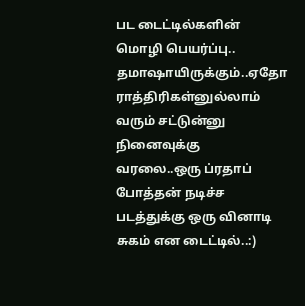பட டைட்டில்களின் மொழி பெயர்ப்பு.. தமாஷாயிருக்கும்..ஏதோ ராத்திரிகள்னுல்லாம் வரும் சட்டுன்னு நினைவுக்கு வரலை..ஒரு ப்ரதாப் போத்தன் நடிச்ச படத்துக்கு ஒரு வினாடி சுகம் என டைட்டில்..:)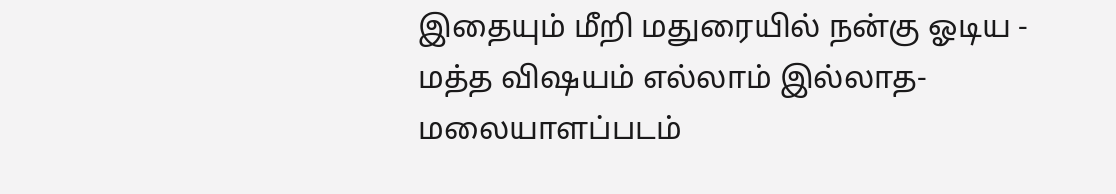இதையும் மீறி மதுரையில் நன்கு ஓடிய - மத்த விஷயம் எல்லாம் இல்லாத- மலையாளப்படம்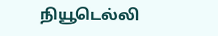நியூடெல்லி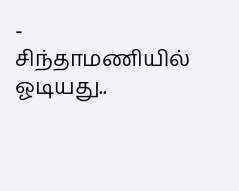- சிந்தாமணியில் ஓடியது..